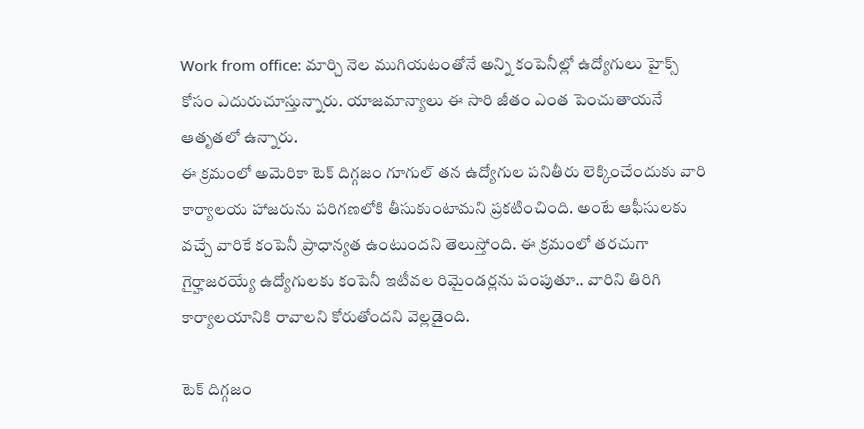Work from office: మార్చి నెల ముగియటంతోనే అన్ని కంపెనీల్లో ఉద్యోగులు హైక్స్ కోసం ఎదురుచూస్తున్నారు. యాజమాన్యాలు ఈ సారి జీతం ఎంత పెంచుతాయనే ఆతృతలో ఉన్నారు.
ఈ క్రమంలో అమెరికా టెక్ దిగ్గజం గూగుల్ తన ఉద్యోగుల పనితీరు లెక్కించేందుకు వారి కార్యాలయ హాజరును పరిగణలోకి తీసుకుంటామని ప్రకటించింది. అంటే ఆఫీసులకు వచ్చే వారికే కంపెనీ ప్రాధాన్యత ఉంటుందని తెలుస్తోంది. ఈ క్రమంలో తరచుగా గైర్హాజరయ్యే ఉద్యోగులకు కంపెనీ ఇటీవల రిమైండర్లను పంపుతూ.. వారిని తిరిగి కార్యాలయానికి రావాలని కోరుతోందని వెల్లడైంది.

టెక్ దిగ్గజం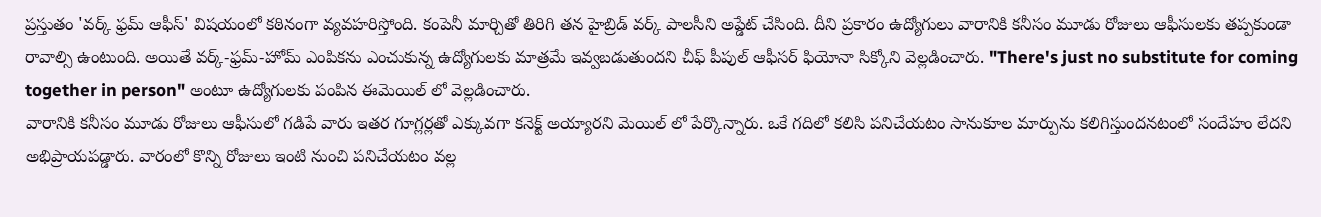ప్రస్తుతం 'వర్క్ ఫ్రమ్ ఆఫీస్' విషయంలో కఠినంగా వ్యవహరిస్తోంది. కంపెనీ మార్చితో తిరిగి తన హైబ్రిడ్ వర్క్ పాలసీని అప్డేట్ చేసింది. దీని ప్రకారం ఉద్యోగులు వారానికి కనీసం మూడు రోజులు ఆఫీసులకు తప్పకుండా రావాల్సి ఉంటుంది. అయితే వర్క్-ఫ్రమ్-హోమ్ ఎంపికను ఎంచుకున్న ఉద్యోగులకు మాత్రమే ఇవ్వబడుతుందని చీఫ్ పీపుల్ ఆఫీసర్ ఫియోనా సిక్కోని వెల్లడించారు. "There's just no substitute for coming together in person" అంటూ ఉద్యోగులకు పంపిన ఈమెయిల్ లో వెల్లడించారు.
వారానికి కనీసం మూడు రోజులు ఆఫీసులో గడిపే వారు ఇతర గూగ్లర్లతో ఎక్కువగా కనెక్ట్ అయ్యారని మెయిల్ లో పేర్కొన్నారు. ఒకే గదిలో కలిసి పనిచేయటం సానుకూల మార్పును కలిగిస్తుందనటంలో సందేహం లేదని అభిప్రాయపడ్డారు. వారంలో కొన్ని రోజులు ఇంటి నుంచి పనిచేయటం వల్ల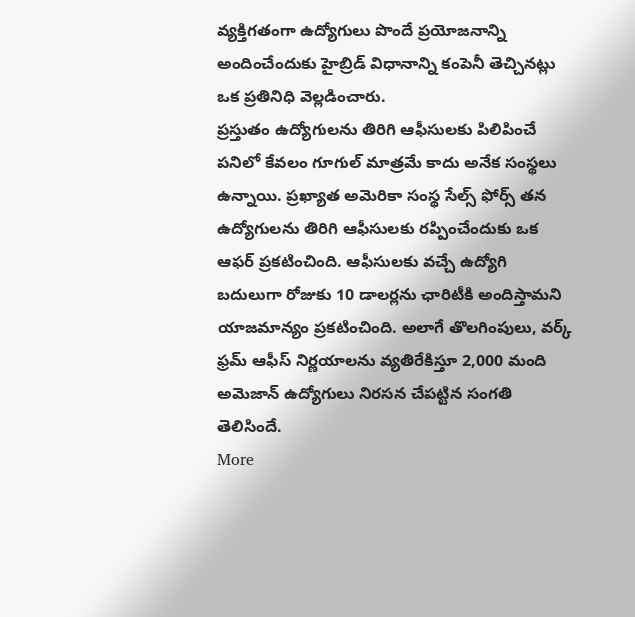వ్యక్తిగతంగా ఉద్యోగులు పొందే ప్రయోజనాన్ని అందించేందుకు హైబ్రిడ్ విధానాన్ని కంపెనీ తెచ్చినట్లు ఒక ప్రతినిధి వెల్లడించారు.
ప్రస్తుతం ఉద్యోగులను తిరిగి ఆఫీసులకు పిలిపించే పనిలో కేవలం గూగుల్ మాత్రమే కాదు అనేక సంస్థలు ఉన్నాయి. ప్రఖ్యాత అమెరికా సంస్థ సేల్స్ ఫోర్స్ తన ఉద్యోగులను తిరిగి ఆఫీసులకు రప్పించేందుకు ఒక ఆఫర్ ప్రకటించింది. ఆఫీసులకు వచ్చే ఉద్యోగి బదులుగా రోజుకు 10 డాలర్లను ఛారిటీకి అందిస్తామని యాజమాన్యం ప్రకటించింది. అలాగే తొలగింపులు, వర్క్ ఫ్రమ్ ఆఫీస్ నిర్ణయాలను వ్యతిరేకిస్తూ 2,000 మంది అమెజాన్ ఉద్యోగులు నిరసన చేపట్టిన సంగతి తెలిసిందే.
More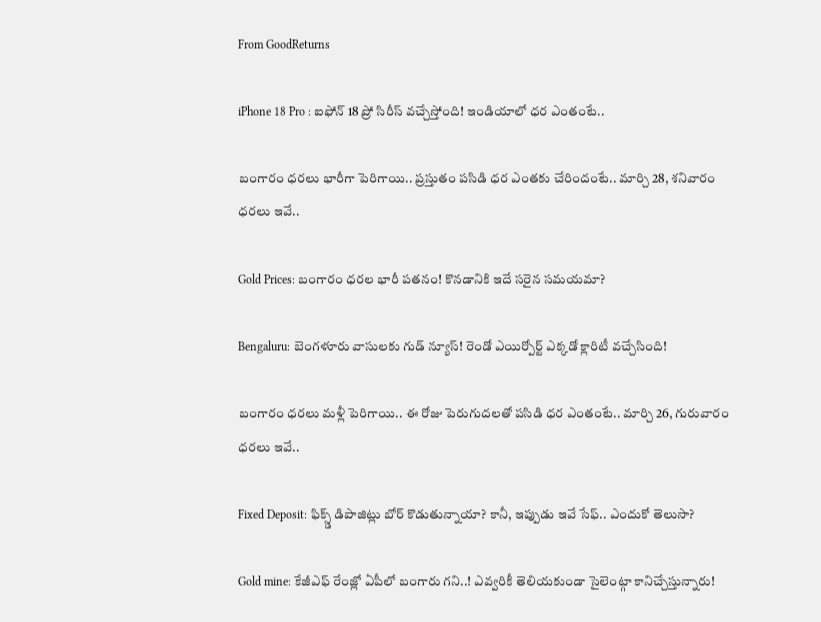From GoodReturns

iPhone 18 Pro : ఐఫోన్ 18 ప్రో సిరీస్ వచ్చేస్తోంది! ఇండియాలో ధర ఎంతంటే..

బంగారం ధరలు భారీగా పెరిగాయి.. ప్రస్తుతం పసిడి ధర ఎంతకు చేరిందంటే.. మార్చి 28, శనివారం ధరలు ఇవే..

Gold Prices: బంగారం ధరల భారీ పతనం! కొనడానికి ఇదే సరైన సమయమా?

Bengaluru: బెంగళూరు వాసులకు గుడ్ న్యూస్! రెండో ఎయిర్పోర్ట్ ఎక్కడో క్లారిటీ వచ్చేసింది!

బంగారం ధరలు మళ్లీ పెరిగాయి.. ఈ రోజు పెరుగుదలతో పసిడి ధర ఎంతంటే.. మార్చి 26, గురువారం ధరలు ఇవే..

Fixed Deposit: ఫిక్స్డ్ డిపాజిట్లు బోర్ కొడుతున్నాయా? కానీ, ఇప్పుడు ఇవే సేఫ్.. ఎందుకో తెలుసా?

Gold mine: కేజీఎఫ్ రేంజ్లో ఏపీలో బంగారు గని..! ఎవ్వరికీ తెలియకుండా సైలెంట్గా కానిచ్చేస్తున్నారు!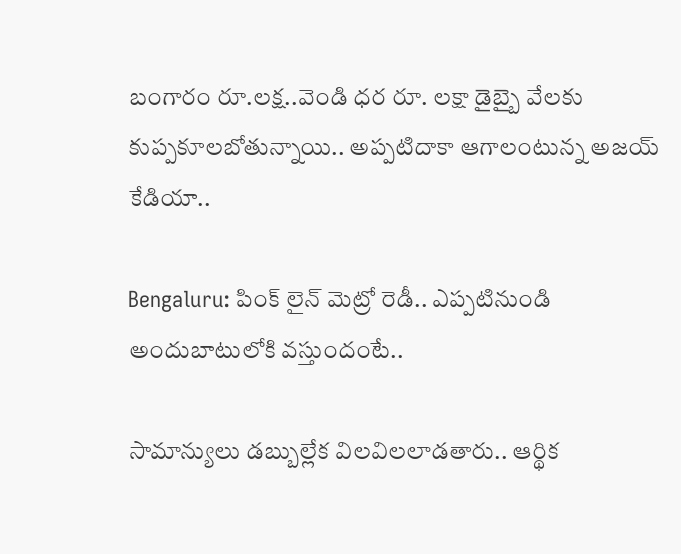బంగారం రూ.లక్ష..వెండి ధర రూ. లక్షా డైబ్బై వేలకు కుప్పకూలబోతున్నాయి.. అప్పటిదాకా ఆగాలంటున్న అజయ్ కేడియా..

Bengaluru: పింక్ లైన్ మెట్రో రెడీ.. ఎప్పటినుండి అందుబాటులోకి వస్తుందంటే..

సామాన్యులు డబ్బుల్లేక విలవిలలాడతారు.. ఆర్థిక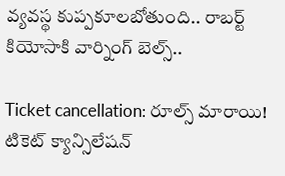వ్యవస్థ కుప్పకూలబోతుంది.. రాబర్ట్ కియోసాకి వార్నింగ్ బెల్స్..

Ticket cancellation: రూల్స్ మారాయి! టికెట్ క్యాన్సిలేషన్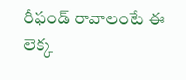రీఫండ్ రావాలంటే ఈ లెక్క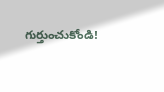గుర్తుంచుకోండి!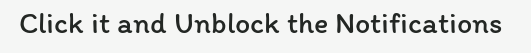Click it and Unblock the Notifications